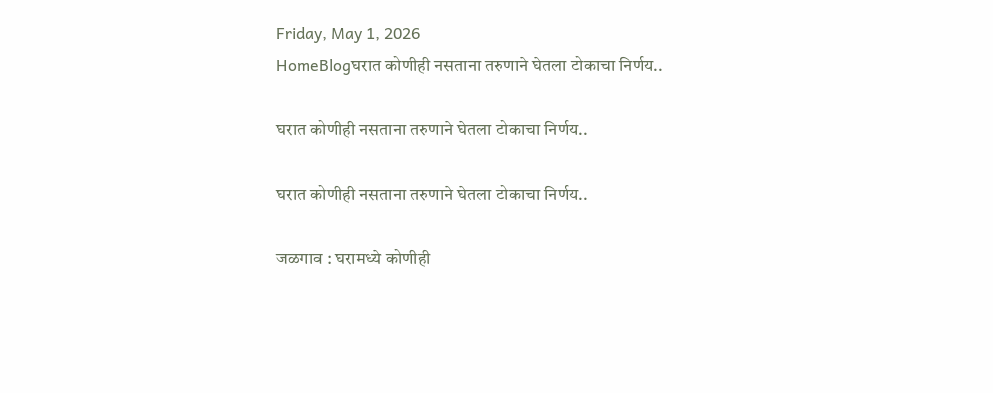Friday, May 1, 2026
HomeBlogघरात कोणीही नसताना तरुणाने घेतला टोकाचा निर्णय..

घरात कोणीही नसताना तरुणाने घेतला टोकाचा निर्णय..

घरात कोणीही नसताना तरुणाने घेतला टोकाचा निर्णय..

जळगाव : घरामध्ये कोणीही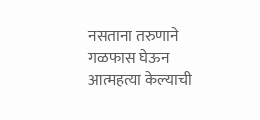नसताना तरुणाने गळफास घेऊन आत्महत्या केल्याची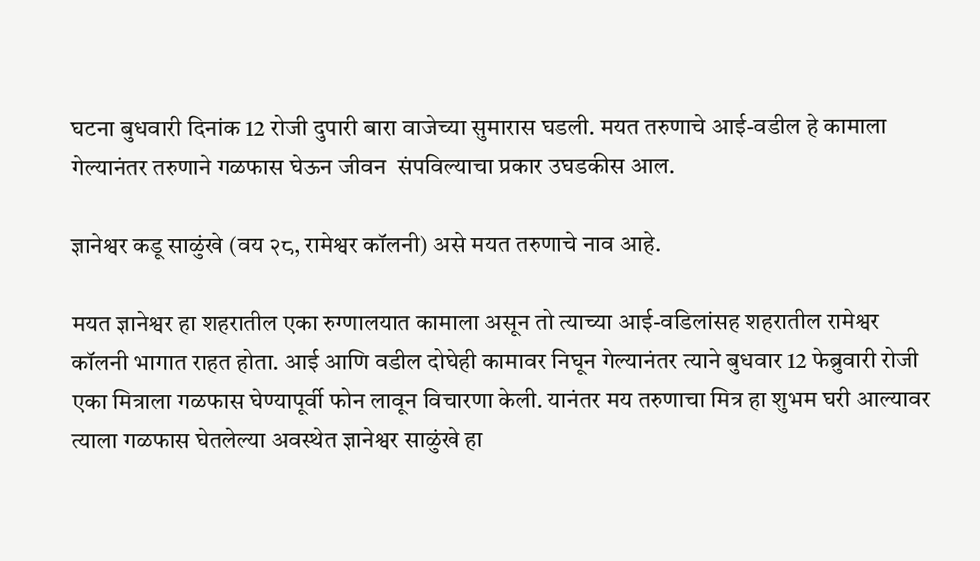घटना बुधवारी दिनांक 12 रोजी दुपारी बारा वाजेच्या सुमारास घडली. मयत तरुणाचे आई-वडील हे कामाला गेल्यानंतर तरुणाने गळफास घेऊन जीवन  संपविल्याचा प्रकार उघडकीस आल.

ज्ञानेश्वर कडू साळुंखे (वय २८, रामेश्वर कॉलनी) असे मयत तरुणाचे नाव आहे.

मयत ज्ञानेश्वर हा शहरातील एका रुग्णालयात कामाला असून तो त्याच्या आई-वडिलांसह शहरातील रामेश्वर कॉलनी भागात राहत होता. आई आणि वडील दोघेही कामावर निघून गेल्यानंतर त्याने बुधवार 12 फेब्रुवारी रोजी एका मित्राला गळफास घेण्यापूर्वी फोन लावून विचारणा केली. यानंतर मय तरुणाचा मित्र हा शुभम घरी आल्यावर त्याला गळफास घेतलेल्या अवस्थेत ज्ञानेश्वर साळुंखे हा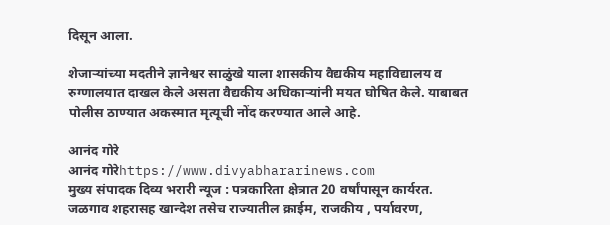दिसून आला.

शेजाऱ्यांच्या मदतीने ज्ञानेश्वर साळुंखे याला शासकीय वैद्यकीय महाविद्यालय व रुग्णालयात दाखल केले असता वैद्यकीय अधिकाऱ्यांनी मयत घोषित केले. याबाबत पोलीस ठाण्यात अकस्मात मृत्यूची नोंद करण्यात आले आहे.

आनंद गोरे
आनंद गोरेhttps://www.divyabhararinews.com
मुख्य संपादक दिव्य भरारी न्यूज : पत्रकारिता क्षेत्रात 20 वर्षांपासून कार्यरत. जळगाव शहरासह खान्देश तसेच राज्यातील क्राईम, राजकीय , पर्यावरण,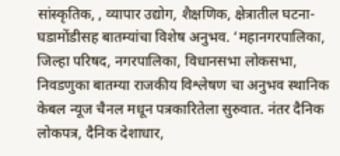सांस्कृतिक, , व्यापार उद्योग, शैक्षणिक, क्षेत्रातील घटना-घडामोंडीसह बातम्यांचा विशेष अनुभव. ‘महानगरपालिका, जिल्हा परिषद, नगरपालिका, विधानसभा लोकसभा, निवडणुका बातम्या राजकीय विश्लेषण चा अनुभव स्थानिक केबल न्यूज चैनल मधून पत्रकारितेला सुरुवात. नंतर दैनिक लोकपत्र, दैनिक देशाधार,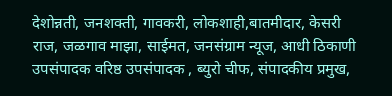देशोन्नती, जनशक्ती, गावकरी, लोकशाही,बातमीदार, केसरी राज, जळगाव माझा, साईमत, जनसंग्राम न्यूज, आधी ठिकाणी उपसंपादक वरिष्ठ उपसंपादक , ब्युरो चीफ, संपादकीय प्रमुख,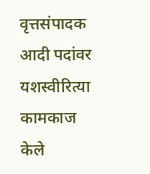वृत्तसंपादक आदी पदांवर यशस्वीरित्या कामकाज केले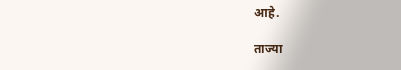आहे.

ताज्या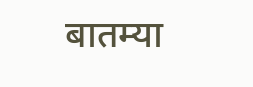बातम्या